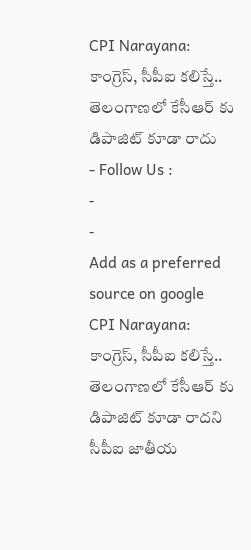CPI Narayana: కాంగ్రెస్, సీపీఐ కలిస్తే.. తెలంగాణలో కేసీఆర్ కు డిపాజిట్ కూడా రాదు
- Follow Us :
-
-
Add as a preferred
source on google
CPI Narayana: కాంగ్రెస్, సీపీఐ కలిస్తే.. తెలంగాణలో కేసీఆర్ కు డిపాజిట్ కూడా రాదని సీపీఐ జాతీయ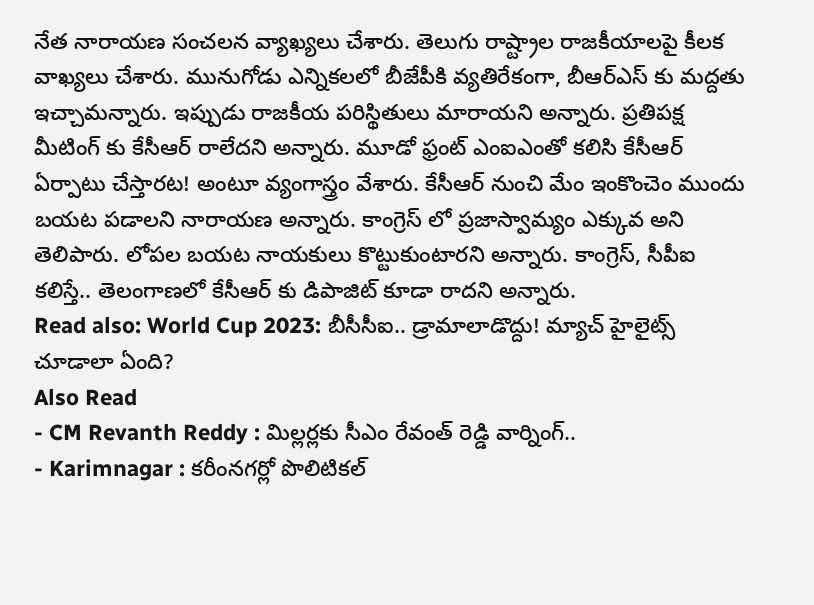నేత నారాయణ సంచలన వ్యాఖ్యలు చేశారు. తెలుగు రాష్ట్రాల రాజకీయాలపై కీలక వాఖ్యలు చేశారు. మునుగోడు ఎన్నికలలో బీజేపీకి వ్యతిరేకంగా, బీఆర్ఎస్ కు మద్దతు ఇచ్చామన్నారు. ఇప్పుడు రాజకీయ పరిస్థితులు మారాయని అన్నారు. ప్రతిపక్ష మీటింగ్ కు కేసీఆర్ రాలేదని అన్నారు. మూడో ఫ్రంట్ ఎంఐఎంతో కలిసి కేసీఆర్ ఏర్పాటు చేస్తారట! అంటూ వ్యంగాస్త్రం వేశారు. కేసీఆర్ నుంచి మేం ఇంకొంచెం ముందు బయట పడాలని నారాయణ అన్నారు. కాంగ్రెస్ లో ప్రజాస్వామ్యం ఎక్కువ అని తెలిపారు. లోపల బయట నాయకులు కొట్టుకుంటారని అన్నారు. కాంగ్రెస్, సీపీఐ కలిస్తే.. తెలంగాణలో కేసీఆర్ కు డిపాజిట్ కూడా రాదని అన్నారు.
Read also: World Cup 2023: బీసీసీఐ.. డ్రామాలాడొద్దు! మ్యాచ్ హైలైట్స్ చూడాలా ఏంది?
Also Read
- CM Revanth Reddy : మిల్లర్లకు సీఎం రేవంత్ రెడ్డి వార్నింగ్..
- Karimnagar : కరీంనగర్లో పొలిటికల్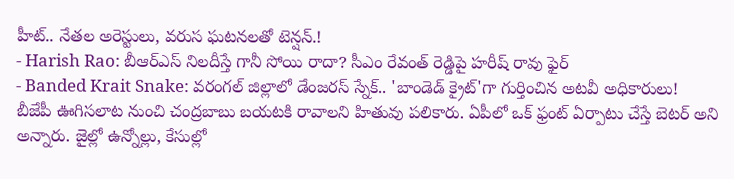హీట్.. నేతల అరెస్టులు, వరుస ఘటనలతో టెన్షన్.!
- Harish Rao: బీఆర్ఎస్ నిలదీస్తే గానీ సోయి రాదా? సీఎం రేవంత్ రెడ్డిపై హరీష్ రావు ఫైర్
- Banded Krait Snake: వరంగల్ జిల్లాలో డేంజరస్ స్నేక్.. 'బాండెడ్ క్రైట్'గా గుర్తించిన అటవీ అధికారులు!
బీజేపీ ఊగిసలాట నుంచి చంద్రబాబు బయటకి రావాలని హితువు పలికారు. ఏపీలో ఒక్ ఫ్రంట్ ఏర్పాటు చేస్తే బెటర్ అని అన్నారు. జైల్లో ఉన్నోల్లు, కేసుల్లో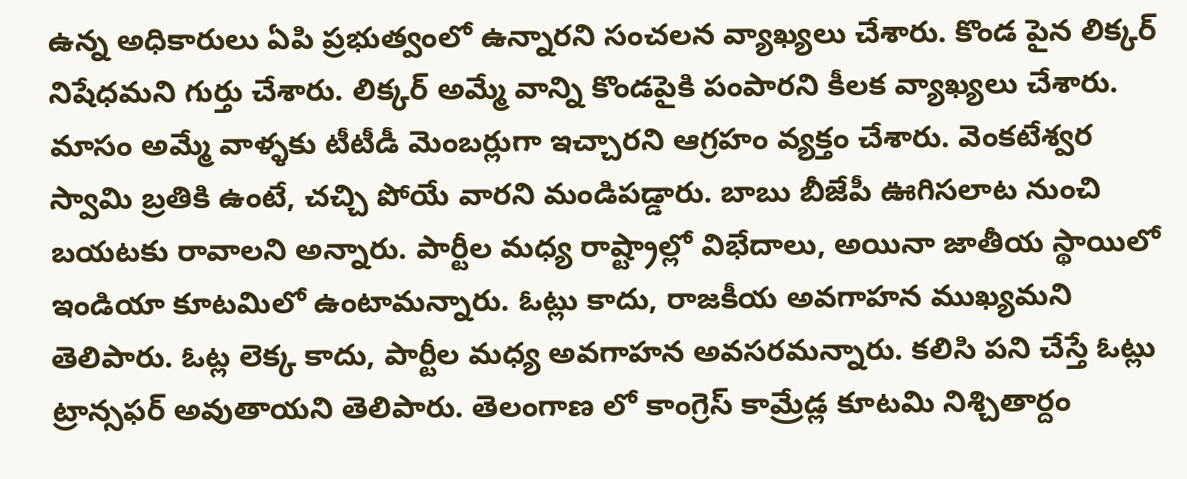ఉన్న అధికారులు ఏపి ప్రభుత్వంలో ఉన్నారని సంచలన వ్యాఖ్యలు చేశారు. కొండ పైన లిక్కర్ నిషేధమని గుర్తు చేశారు. లిక్కర్ అమ్మే వాన్ని కొండపైకి పంపారని కీలక వ్యాఖ్యలు చేశారు. మాసం అమ్మే వాళ్ళకు టీటీడీ మెంబర్లుగా ఇచ్చారని ఆగ్రహం వ్యక్తం చేశారు. వెంకటేశ్వర స్వామి బ్రతికి ఉంటే, చచ్చి పోయే వారని మండిపడ్డారు. బాబు బీజేపీ ఊగిసలాట నుంచి బయటకు రావాలని అన్నారు. పార్టీల మధ్య రాష్ట్రాల్లో విభేదాలు, అయినా జాతీయ స్థాయిలో ఇండియా కూటమిలో ఉంటామన్నారు. ఓట్లు కాదు, రాజకీయ అవగాహన ముఖ్యమని తెలిపారు. ఓట్ల లెక్క కాదు, పార్టీల మధ్య అవగాహన అవసరమన్నారు. కలిసి పని చేస్తే ఓట్లు ట్రాన్సఫర్ అవుతాయని తెలిపారు. తెలంగాణ లో కాంగ్రెస్ కామ్రేడ్ల కూటమి నిశ్చితార్దం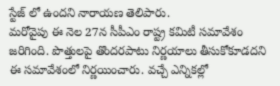స్టేజ్ లో ఉందని నారాయణ తెలిపారు.
మరోవైపు ఈ నెల 27న సీపీఎం రాష్ట్ర కమిటీ సమావేశం జరిగింది. పొత్తులపై తొందరపాటు నిర్ణయాలు తీసుకోకూడదని ఈ సమావేశంలో నిర్ణయించారు. వచ్చే ఎన్నికల్లో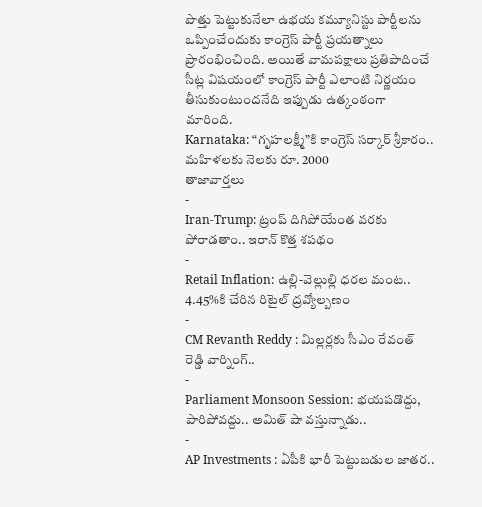పొత్తు పెట్టుకునేలా ఉభయ కమ్యూనిస్టు పార్టీలను ఒప్పించేందుకు కాంగ్రెస్ పార్టీ ప్రయత్నాలు ప్రారంభించింది. అయితే వామపక్షాలు ప్రతిపాదించే సీట్ల విషయంలో కాంగ్రెస్ పార్టీ ఎలాంటి నిర్ణయం తీసుకుంటుందనేది ఇప్పుడు ఉత్కంఠంగా మారింది.
Karnataka: “గృహలక్ష్మీ”కి కాంగ్రెస్ సర్కార్ శ్రీకారం.. మహిళలకు నెలకు రూ. 2000
తాజావార్తలు
-
Iran-Trump: ట్రంప్ దిగిపోయేంత వరకు పోరాడతాం.. ఇరాన్ కొత్త శపథం
-
Retail Inflation: ఉల్లి-వెల్లుల్లి ధరల మంట.. 4.45%కి చేరిన రిటైల్ ద్రవ్యోల్బణం
-
CM Revanth Reddy : మిల్లర్లకు సీఎం రేవంత్ రెడ్డి వార్నింగ్..
-
Parliament Monsoon Session: భయపడొద్దు, పారిపోవద్దు.. అమిత్ షా వస్తున్నాడు..
-
AP Investments : ఏపీకి భారీ పెట్టుబడుల జాతర..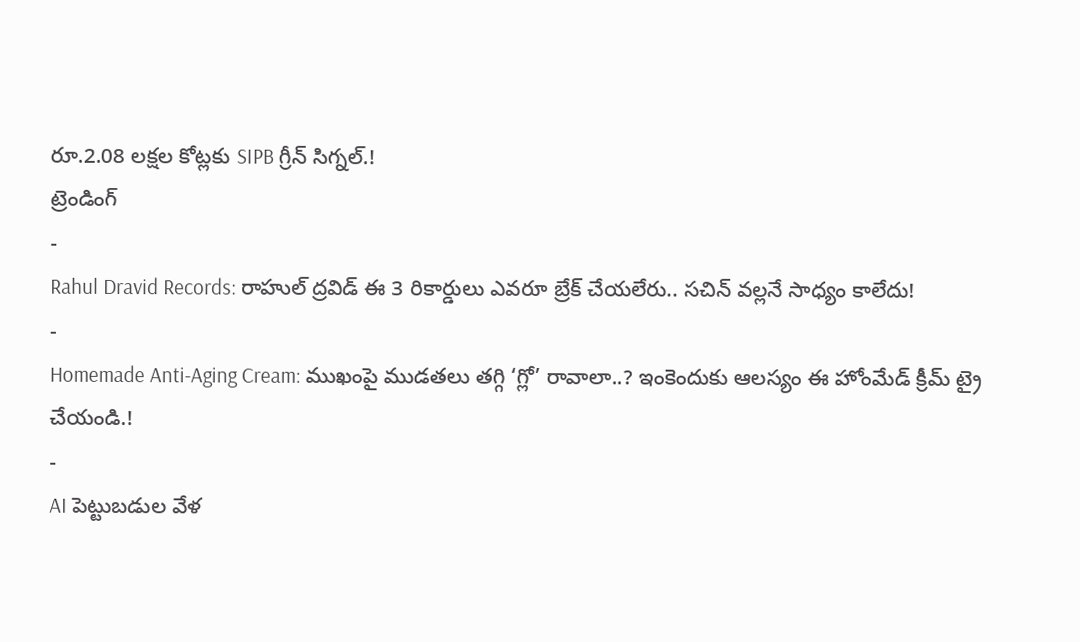రూ.2.08 లక్షల కోట్లకు SIPB గ్రీన్ సిగ్నల్.!
ట్రెండింగ్
-
Rahul Dravid Records: రాహుల్ ద్రవిడ్ ఈ 3 రికార్డులు ఎవరూ బ్రేక్ చేయలేరు.. సచిన్ వల్లనే సాధ్యం కాలేదు!
-
Homemade Anti-Aging Cream: ముఖంపై ముడతలు తగ్గి ‘గ్లో’ రావాలా..? ఇంకెందుకు ఆలస్యం ఈ హోంమేడ్ క్రీమ్ ట్రై చేయండి.!
-
AI పెట్టుబడుల వేళ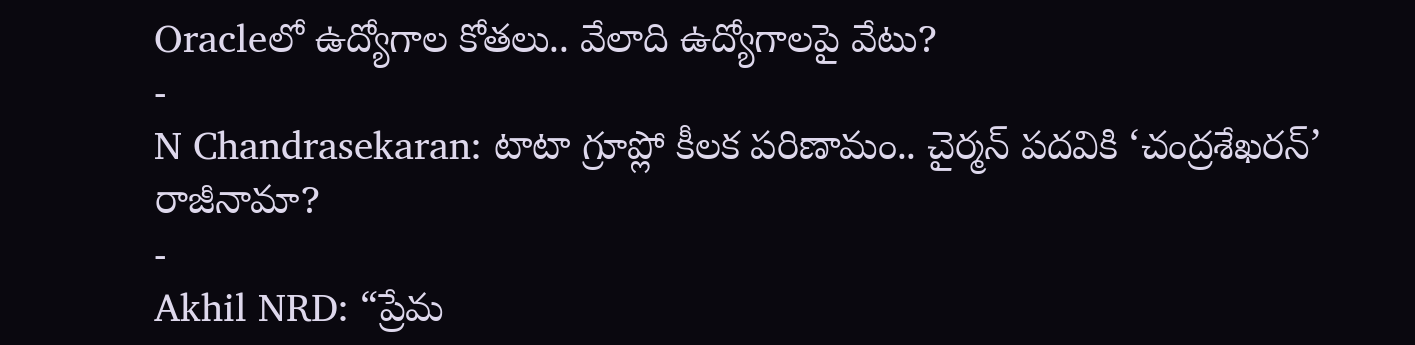Oracleలో ఉద్యోగాల కోతలు.. వేలాది ఉద్యోగాలపై వేటు?
-
N Chandrasekaran: టాటా గ్రూప్లో కీలక పరిణామం.. చైర్మన్ పదవికి ‘చంద్రశేఖరన్’ రాజీనామా?
-
Akhil NRD: “ప్రేమ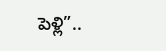పెళ్లి”..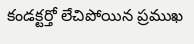కండక్టర్తో లేచిపోయిన ప్రముఖ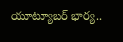యూట్యూబర్ భార్య..